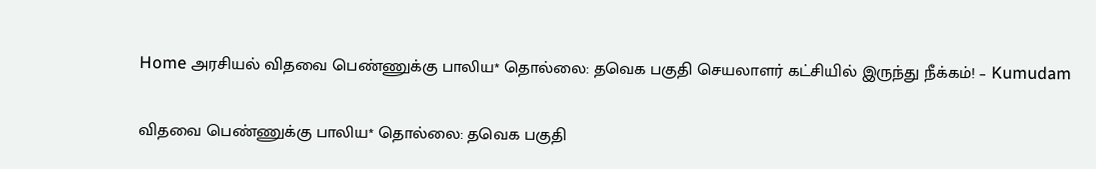Home அரசியல் விதவை பெண்ணுக்கு பாலிய* தொல்லை: தவெக பகுதி செயலாளர் கட்சியில் இருந்து நீக்கம்! – Kumudam

விதவை பெண்ணுக்கு பாலிய* தொல்லை: தவெக பகுதி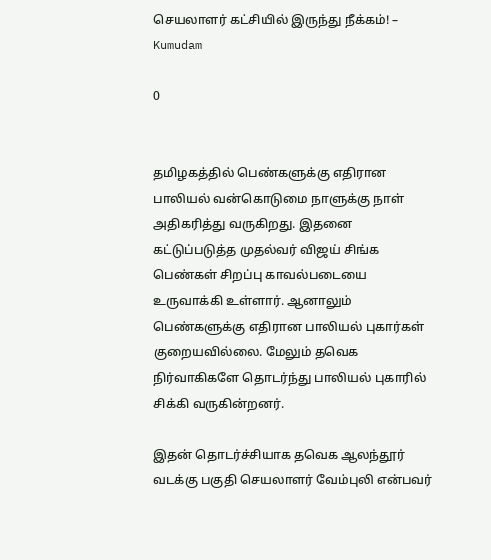செயலாளர் கட்சியில் இருந்து நீக்கம்! – Kumudam

0


தமிழகத்தில் பெண்களுக்கு எதிரான பாலியல் வன்கொடுமை நாளுக்கு நாள் அதிகரித்து வருகிறது. இதனை கட்டுப்படுத்த முதல்வர் விஜய் சிங்க பெண்கள் சிறப்பு காவல்படையை உருவாக்கி உள்ளார். ஆனாலும் பெண்களுக்கு எதிரான பாலியல் புகார்கள் குறையவில்லை. மேலும் தவெக நிர்வாகிகளே தொடர்ந்து பாலியல் புகாரில் சிக்கி வருகின்றனர்.

இதன் தொடர்ச்சியாக தவெக ஆலந்தூர் வடக்கு பகுதி செயலாளர் வேம்புலி என்பவர்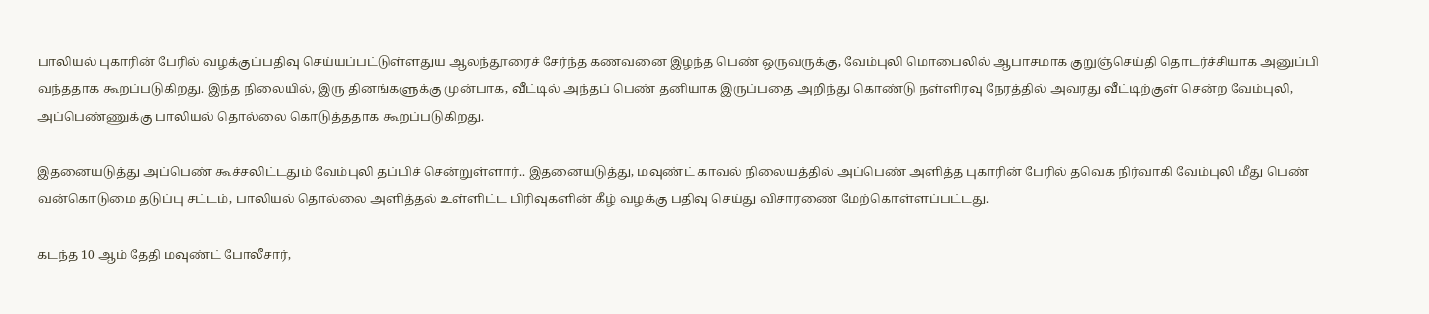பாலியல் புகாரின் பேரில் வழக்குப்பதிவு செய்யப்பட்டுள்ளதுய ஆலந்தூரைச் சேர்ந்த கணவனை இழந்த பெண் ஒருவருக்கு, வேம்புலி மொபைலில் ஆபாசமாக குறுஞ்செய்தி தொடர்ச்சியாக அனுப்பி வந்ததாக கூறப்படுகிறது. இந்த நிலையில், இரு தினங்களுக்கு முன்பாக, வீட்டில் அந்தப் பெண் தனியாக இருப்பதை அறிந்து கொண்டு நள்ளிரவு நேரத்தில் அவரது வீட்டிற்குள் சென்ற வேம்புலி, அப்பெண்ணுக்கு பாலியல் தொல்லை கொடுத்ததாக கூறப்படுகிறது.

இதனையடுத்து அப்பெண் கூச்சலிட்டதும் வேம்புலி தப்பிச் சென்றுள்ளார்.. இதனையடுத்து, மவுண்ட் காவல் நிலையத்தில் அப்பெண் அளித்த புகாரின் பேரில் தவெக நிர்வாகி வேம்புலி மீது பெண் வன்கொடுமை தடுப்பு சட்டம், பாலியல் தொல்லை அளித்தல் உள்ளிட்ட பிரிவுகளின் கீழ் வழக்கு பதிவு செய்து விசாரணை மேற்கொள்ளப்பட்டது.

கடந்த 10 ஆம் தேதி மவுண்ட் போலீசார்,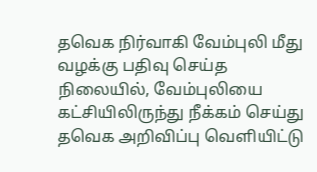தவெக நிர்வாகி வேம்புலி மீது வழக்கு பதிவு செய்த நிலையில், வேம்புலியை கட்சியிலிருந்து நீக்கம் செய்து தவெக அறிவிப்பு வெளியிட்டு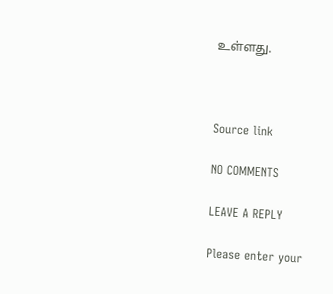உள்ளது.



Source link

NO COMMENTS

LEAVE A REPLY

Please enter your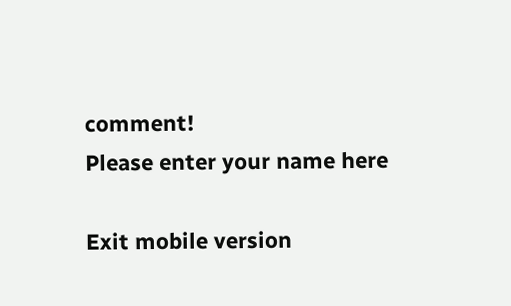comment!
Please enter your name here

Exit mobile version